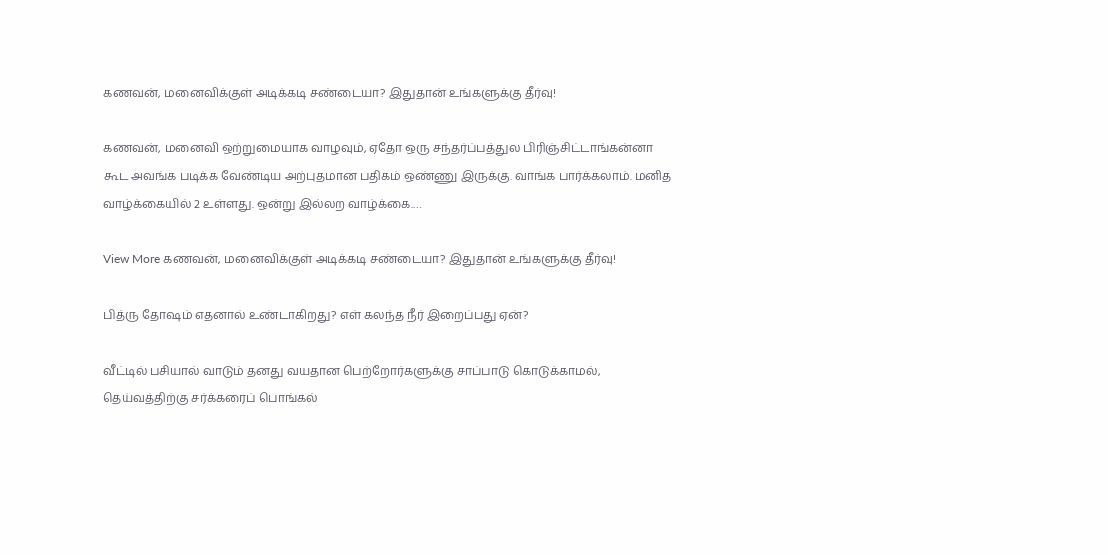கணவன், மனைவிக்குள் அடிக்கடி சண்டையா? இதுதான் உங்களுக்கு தீர்வு!

கணவன், மனைவி ஒற்றுமையாக வாழவும், ஏதோ ஒரு சந்தர்ப்பத்துல பிரிஞ்சிட்டாங்கன்னா கூட அவங்க படிக்க வேண்டிய அற்புதமான பதிகம் ஒண்ணு இருக்கு. வாங்க பார்க்கலாம். மனித வாழ்க்கையில் 2 உள்ளது. ஒன்று இல்லற வாழ்க்கை.…

View More கணவன், மனைவிக்குள் அடிக்கடி சண்டையா? இதுதான் உங்களுக்கு தீர்வு!

பித்ரு தோஷம் எதனால் உண்டாகிறது? எள் கலந்த நீர் இறைப்பது ஏன்?

வீட்டில் பசியால் வாடும் தனது வயதான பெற்றோர்களுக்கு சாப்பாடு கொடுக்காமல், தெய்வத்திற்கு சர்க்கரைப் பொங்கல்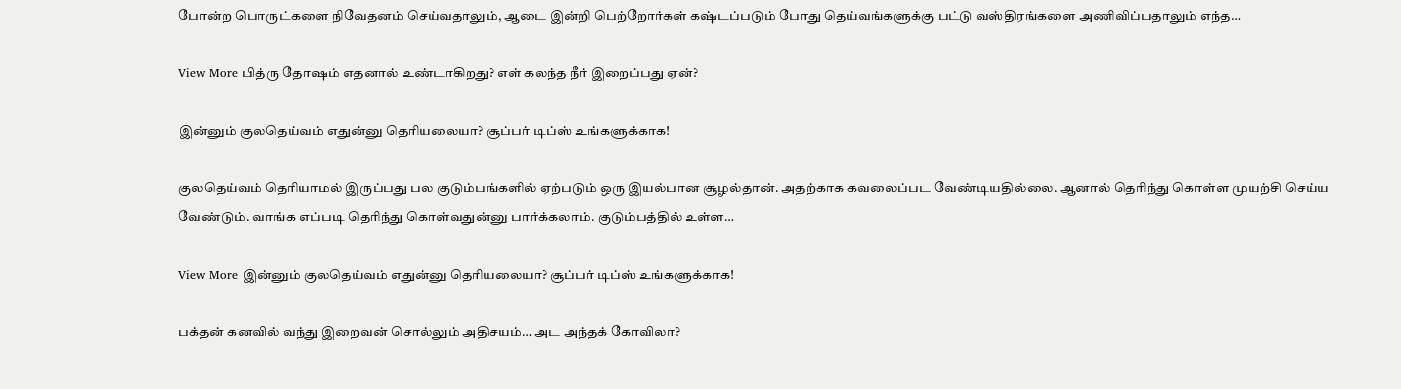போன்ற பொருட்களை நிவேதனம் செய்வதாலும், ஆடை இன்றி பெற்றோர்கள் கஷ்டப்படும் போது தெய்வங்களுக்கு பட்டு வஸ்திரங்களை அணிவிப்பதாலும் எந்த…

View More பித்ரு தோஷம் எதனால் உண்டாகிறது? எள் கலந்த நீர் இறைப்பது ஏன்?

இன்னும் குலதெய்வம் எதுன்னு தெரியலையா? சூப்பர் டிப்ஸ் உங்களுக்காக!

குலதெய்வம் தெரியாமல் இருப்பது பல குடும்பங்களில் ஏற்படும் ஒரு இயல்பான சூழல்தான். அதற்காக கவலைப்பட வேண்டியதில்லை. ஆனால் தெரிந்து கொள்ள முயற்சி செய்ய வேண்டும். வாங்க எப்படி தெரிந்து கொள்வதுன்னு பார்க்கலாம். குடும்பத்தில் உள்ள…

View More இன்னும் குலதெய்வம் எதுன்னு தெரியலையா? சூப்பர் டிப்ஸ் உங்களுக்காக!

பக்தன் கனவில் வந்து இறைவன் சொல்லும் அதிசயம்… அட அந்தக் கோவிலா?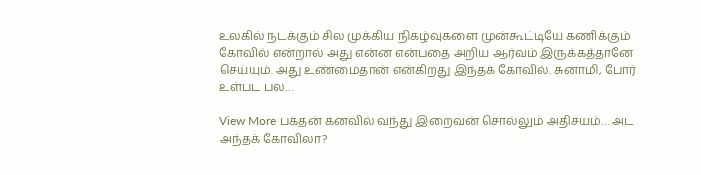உலகில் நடக்கும் சில முக்கிய நிகழ்வுகளை முன்கூட்டியே கணிக்கும் கோவில் என்றால் அது என்ன என்பதை அறிய ஆர்வம் இருக்கத்தானே செய்யும். அது உண்மைதான் என்கிறது இந்தக் கோவில். சுனாமி, போர் உள்பட பல…

View More பக்தன் கனவில் வந்து இறைவன் சொல்லும் அதிசயம்… அட அந்தக் கோவிலா?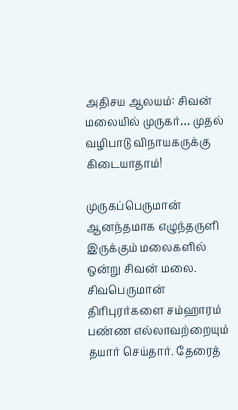அதிசய ஆலயம்: சிவன் மலையில் முருகர்… முதல் வழிபாடு விநாயகருக்கு கிடையாதாம்!

முருகப்பெருமான் ஆனந்தமாக எழுந்தருளி இருக்கும் மலைகளில் ஒன்று சிவன் மலை. சிவபெருமான் திரிபுரர்களை சம்ஹாரம் பண்ண எல்லாவற்றையும் தயார் செய்தார். தேரைத்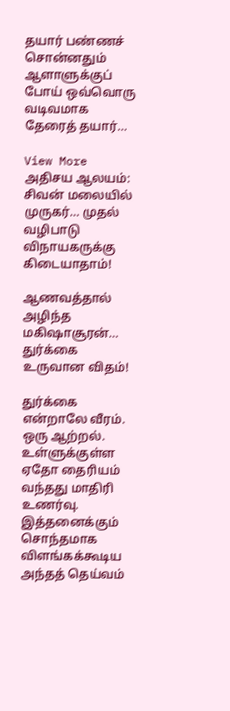தயார் பண்ணச் சொன்னதும் ஆளாளுக்குப் போய் ஒவ்வொரு வடிவமாக தேரைத் தயார்…

View More அதிசய ஆலயம்: சிவன் மலையில் முருகர்… முதல் வழிபாடு விநாயகருக்கு கிடையாதாம்!

ஆணவத்தால் அழிந்த மகிஷாசூரன்… துர்க்கை உருவான விதம்!

துர்க்கை என்றாலே வீரம். ஒரு ஆற்றல். உள்ளுக்குள்ள ஏதோ தைரியம் வந்தது மாதிரி உணர்வு. இத்தனைக்கும் சொந்தமாக விளங்கக்கூடிய அந்தத் தெய்வம்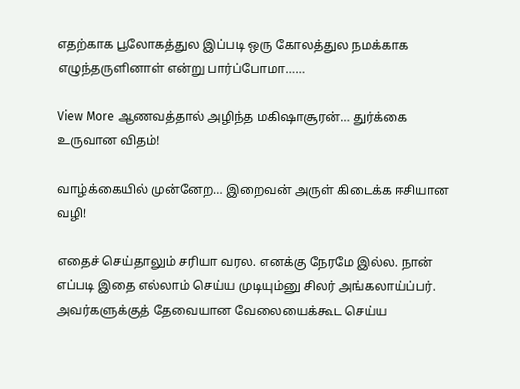எதற்காக பூலோகத்துல இப்படி ஒரு கோலத்துல நமக்காக எழுந்தருளினாள் என்று பார்ப்போமா……

View More ஆணவத்தால் அழிந்த மகிஷாசூரன்… துர்க்கை உருவான விதம்!

வாழ்க்கையில் முன்னேற… இறைவன் அருள் கிடைக்க ஈசியான வழி!

எதைச் செய்தாலும் சரியா வரல. எனக்கு நேரமே இல்ல. நான் எப்படி இதை எல்லாம் செய்ய முடியும்னு சிலர் அங்கலாய்ப்பர். அவர்களுக்குத் தேவையான வேலையைக்கூட செய்ய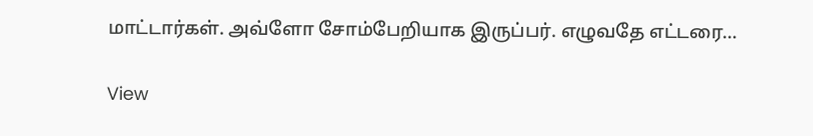மாட்டார்கள். அவ்ளோ சோம்பேறியாக இருப்பர். எழுவதே எட்டரை…

View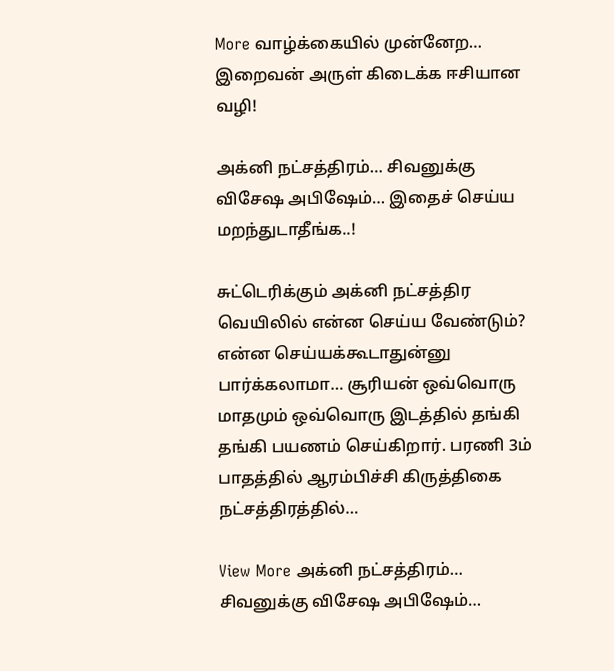More வாழ்க்கையில் முன்னேற… இறைவன் அருள் கிடைக்க ஈசியான வழி!

அக்னி நட்சத்திரம்… சிவனுக்கு விசேஷ அபிஷேம்… இதைச் செய்ய மறந்துடாதீங்க..!

சுட்டெரிக்கும் அக்னி நட்சத்திர வெயிலில் என்ன செய்ய வேண்டும்? என்ன செய்யக்கூடாதுன்னு பார்க்கலாமா… சூரியன் ஒவ்வொரு மாதமும் ஒவ்வொரு இடத்தில் தங்கி தங்கி பயணம் செய்கிறார். பரணி 3ம் பாதத்தில் ஆரம்பிச்சி கிருத்திகை நட்சத்திரத்தில்…

View More அக்னி நட்சத்திரம்… சிவனுக்கு விசேஷ அபிஷேம்…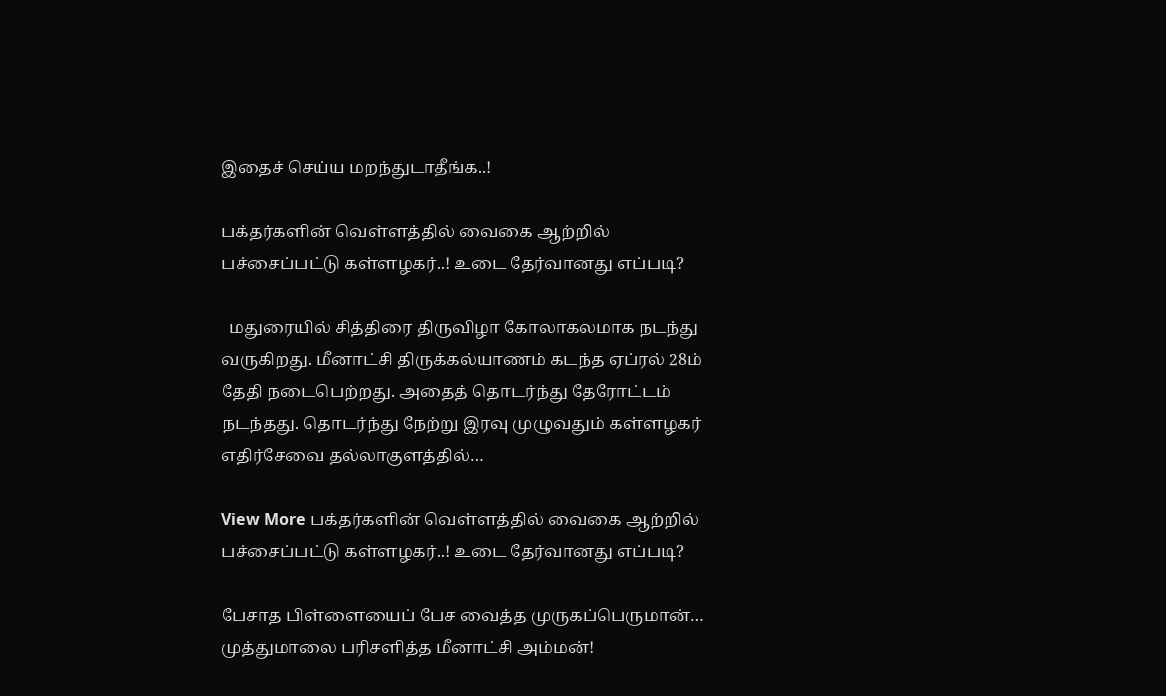இதைச் செய்ய மறந்துடாதீங்க..!

பக்தர்களின் வெள்ளத்தில் வைகை ஆற்றில் பச்சைப்பட்டு கள்ளழகர்..! உடை தேர்வானது எப்படி?

  மதுரையில் சித்திரை திருவிழா கோலாகலமாக நடந்து வருகிறது. மீனாட்சி திருக்கல்யாணம் கடந்த ஏப்ரல் 28ம் தேதி நடைபெற்றது. அதைத் தொடர்ந்து தேரோட்டம் நடந்தது. தொடர்ந்து நேற்று இரவு முழுவதும் கள்ளழகர் எதிர்சேவை தல்லாகுளத்தில்…

View More பக்தர்களின் வெள்ளத்தில் வைகை ஆற்றில் பச்சைப்பட்டு கள்ளழகர்..! உடை தேர்வானது எப்படி?

பேசாத பிள்ளையைப் பேச வைத்த முருகப்பெருமான்… முத்துமாலை பரிசளித்த மீனாட்சி அம்மன்!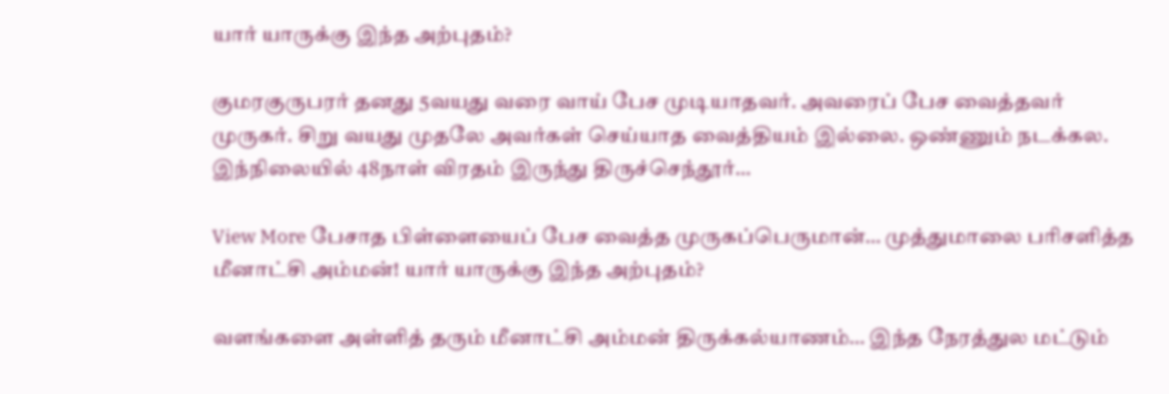யார் யாருக்கு இந்த அற்புதம்?

குமரகுருபரர் தனது 5வயது வரை வாய் பேச முடியாதவர். அவரைப் பேச வைத்தவர் முருகர். சிறு வயது முதலே அவர்கள் செய்யாத வைத்தியம் இல்லை. ஒண்ணும் நடக்கல. இந்நிலையில் 48நாள் விரதம் இருந்து திருச்செந்தூர்…

View More பேசாத பிள்ளையைப் பேச வைத்த முருகப்பெருமான்… முத்துமாலை பரிசளித்த மீனாட்சி அம்மன்! யார் யாருக்கு இந்த அற்புதம்?

வளங்களை அள்ளித் தரும் மீனாட்சி அம்மன் திருக்கல்யாணம்… இந்த நேரத்துல மட்டும்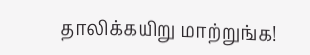தாலிக்கயிறு மாற்றுங்க!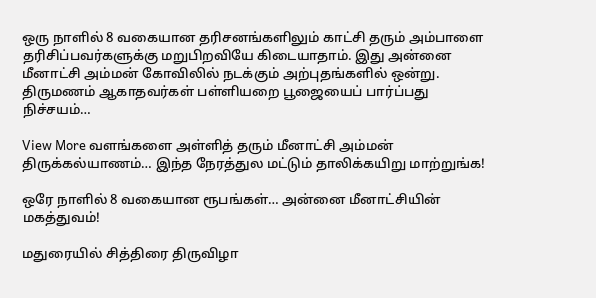ஒரு நாளில் 8 வகையான தரிசனங்களிலும் காட்சி தரும் அம்பாளை தரிசிப்பவர்களுக்கு மறுபிறவியே கிடையாதாம். இது அன்னை மீனாட்சி அம்மன் கோவிலில் நடக்கும் அற்புதங்களில் ஒன்று. திருமணம் ஆகாதவர்கள் பள்ளியறை பூஜையைப் பார்ப்பது நிச்சயம்…

View More வளங்களை அள்ளித் தரும் மீனாட்சி அம்மன் திருக்கல்யாணம்… இந்த நேரத்துல மட்டும் தாலிக்கயிறு மாற்றுங்க!

ஒரே நாளில் 8 வகையான ரூபங்கள்… அன்னை மீனாட்சியின் மகத்துவம்!

மதுரையில் சித்திரை திருவிழா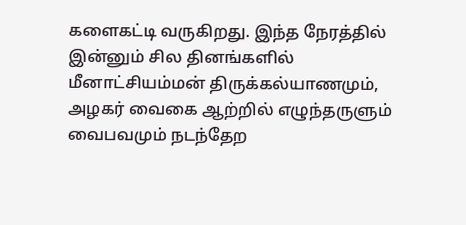களைகட்டி வருகிறது. இந்த நேரத்தில் இன்னும் சில தினங்களில் மீனாட்சியம்மன் திருக்கல்யாணமும், அழகர் வைகை ஆற்றில் எழுந்தருளும் வைபவமும் நடந்தேற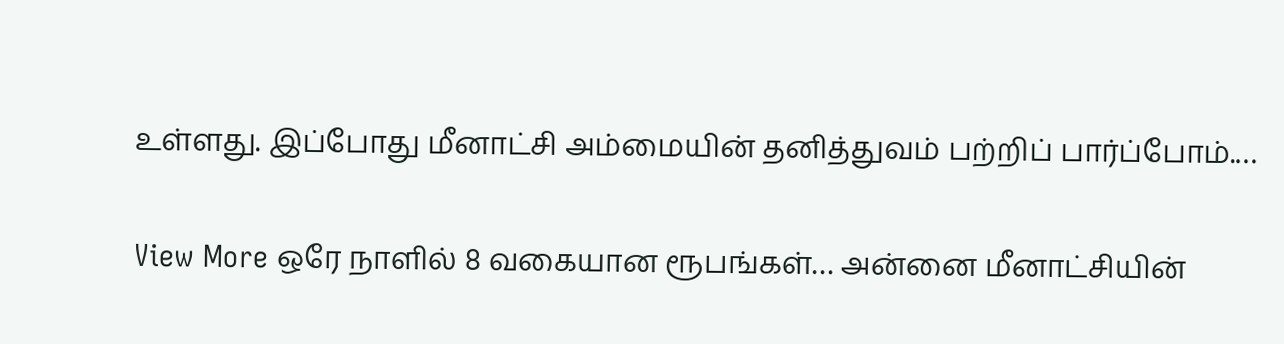உள்ளது. இப்போது மீனாட்சி அம்மையின் தனித்துவம் பற்றிப் பார்ப்போம்.…

View More ஒரே நாளில் 8 வகையான ரூபங்கள்… அன்னை மீனாட்சியின்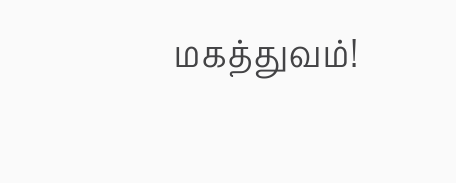மகத்துவம்!